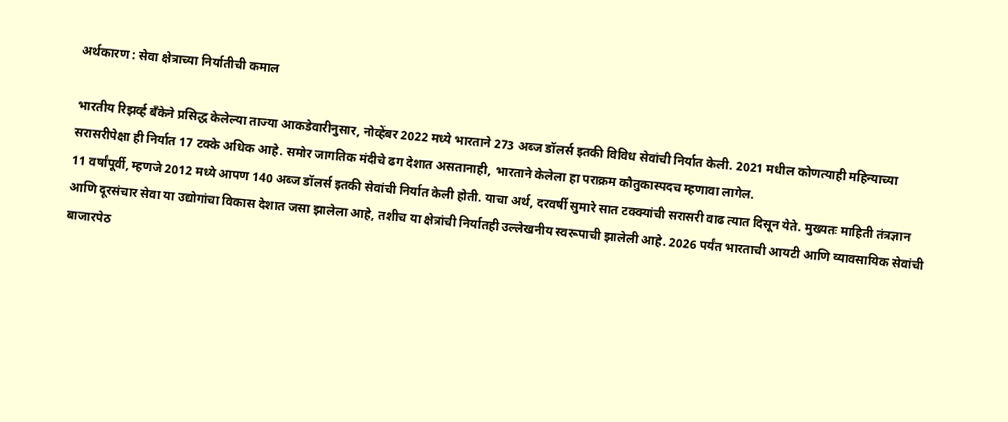अर्थकारण : सेवा क्षेत्राच्या निर्यातीची कमाल

भारतीय रिझर्व्ह बॅंकेने प्रसिद्ध केलेल्या ताज्या आकडेवारीनुसार, नोव्हेंबर 2022 मध्ये भारताने 273 अब्ज डॉलर्स इतकी विविध सेवांची निर्यात केली. 2021 मधील कोणत्याही महिन्याच्या सरासरीपेक्षा ही निर्यात 17 टक्के अधिक आहे. समोर जागतिक मंदीचे ढग देशात असतानाही, भारताने केलेला हा पराक्रम कौतुकास्पदच म्हणावा लागेल.
11 वर्षांपूर्वी, म्हणजे 2012 मध्ये आपण 140 अब्ज डॉलर्स इतकी सेवांची निर्यात केली होती. याचा अर्थ, दरवर्षी सुमारे सात टक्क्यांची सरासरी वाढ त्यात दिसून येते. मुख्यतः माहिती तंत्रज्ञान आणि दूरसंचार सेवा या उद्योगांचा विकास देशात जसा झालेला आहे, तशीच या क्षेत्रांची निर्यातही उल्लेखनीय स्वरूपाची झालेली आहे. 2026 पर्यंत भारताची आयटी आणि व्यावसायिक सेवांची बाजारपेठ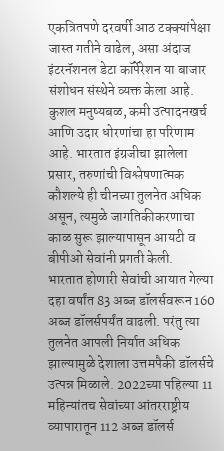एकत्रितपणे दरवर्षी आठ टक्क्यांपेक्षा जास्त गतीने वाढेल, असा अंदाज इंटरनॅशनल डेटा कॉर्पेरेशन या बाजार संशोधन संस्थेने व्यक्त केला आहे.
कुशल मनुष्यबळ, कमी उत्पादनखर्च आणि उदार धोरणांचा हा परिणाम आहे. भारतात इंग्रजीचा झालेला प्रसार, तरुणांची विश्लेषणात्मक कौशल्ये ही चीनच्या तुलनेत अधिक असून, त्यमुळे जागतिकीकरणाचा काळ सुरू झाल्यापासून आयटी व बीपीओ सेवांनी प्रगती केली.
भारतात होणारी सेवांची आयात गेल्या दहा वर्षांत 83 अब्ज डॉलर्सवरून 160 अब्ज डॉलर्सपर्यंत वाढली. परंतु त्या तुलनेत आपली निर्यात अधिक झाल्यामुळे देशाला उत्तमपैकी डॉलर्सचे उत्पन्न मिळाले. 2022च्या पहिल्या 11 महिन्यांतच सेवांच्या आंतरराष्ट्रीय व्यापारातून 112 अब्ज डॉलर्स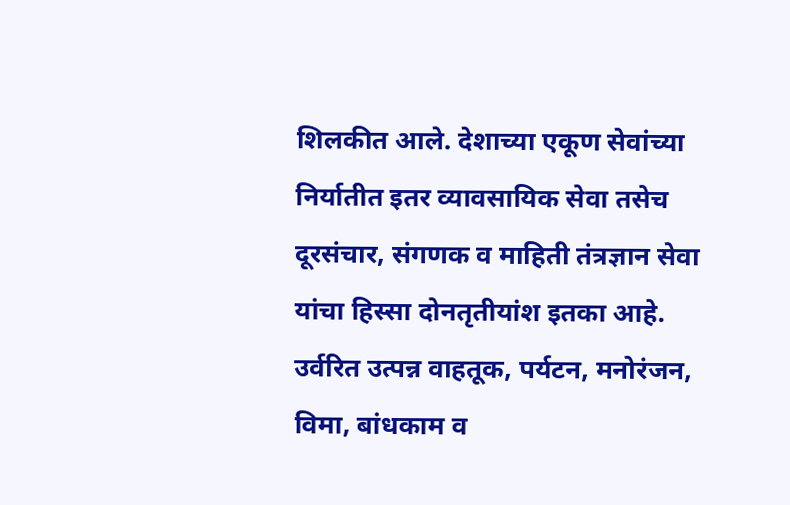शिलकीत आले. देशाच्या एकूण सेवांच्या निर्यातीत इतर व्यावसायिक सेवा तसेच दूरसंचार, संगणक व माहिती तंत्रज्ञान सेवा यांचा हिस्सा दोनतृतीयांश इतका आहे. उर्वरित उत्पन्न वाहतूक, पर्यटन, मनोरंजन, विमा, बांधकाम व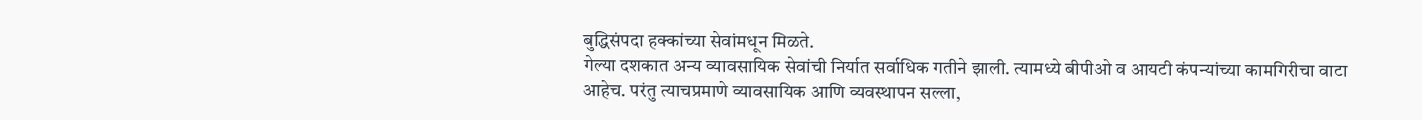बुद्धिसंपदा हक्कांच्या सेवांमधून मिळते.
गेल्या दशकात अन्य व्यावसायिक सेवांची निर्यात सर्वाधिक गतीने झाली. त्यामध्ये बीपीओ व आयटी कंपन्यांच्या कामगिरीचा वाटा आहेच. परंतु त्याचप्रमाणे व्यावसायिक आणि व्यवस्थापन सल्ला,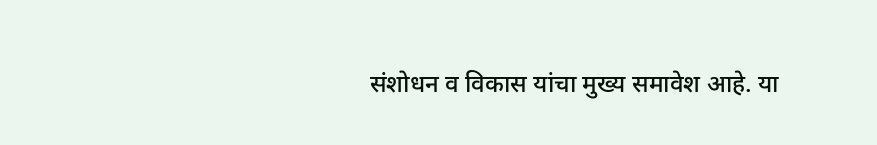संशोधन व विकास यांचा मुख्य समावेश आहे. या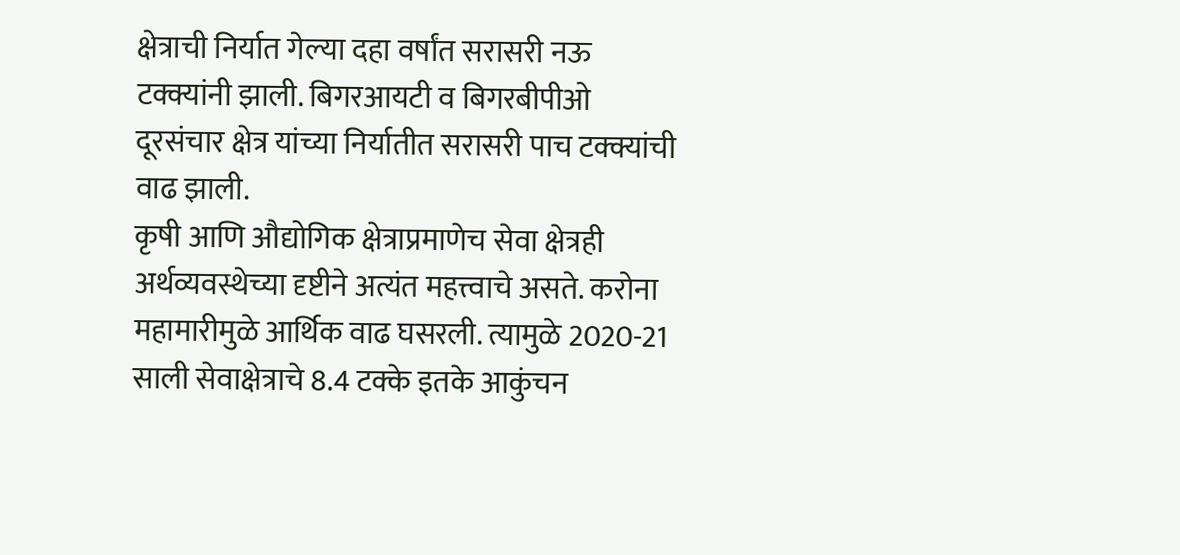क्षेत्राची निर्यात गेल्या दहा वर्षांत सरासरी नऊ टक्क्यांनी झाली. बिगरआयटी व बिगरबीपीओ दूरसंचार क्षेत्र यांच्या निर्यातीत सरासरी पाच टक्क्यांची वाढ झाली.
कृषी आणि औद्योगिक क्षेत्राप्रमाणेच सेवा क्षेत्रही अर्थव्यवस्थेच्या दृष्टीने अत्यंत महत्त्वाचे असते. करोना महामारीमुळे आर्थिक वाढ घसरली. त्यामुळे 2020-21 साली सेवाक्षेत्राचे 8.4 टक्के इतके आकुंचन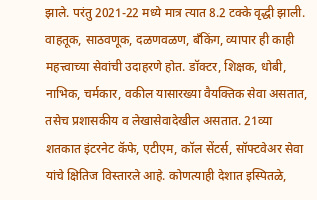झाले. परंतु 2021-22 मध्ये मात्र त्यात 8.2 टक्के वृद्धी झाली.
वाहतूक, साठवणूक, दळणवळण, बॅंकिंग, व्यापार ही काही महत्त्वाच्या सेवांची उदाहरणे होत. डॉक्टर, शिक्षक, धोबी, नाभिक, चर्मकार, वकील यासारख्या वैयक्तिक सेवा असतात, तसेच प्रशासकीय व लेखासेवादेखील असतात. 21व्या शतकात इंटरनेट कॅफे, एटीएम, कॉल सेंटर्स, सॉफ्टवेअर सेवा यांचे क्षितिज विस्तारले आहे. कोणत्याही देशात इस्पितळे,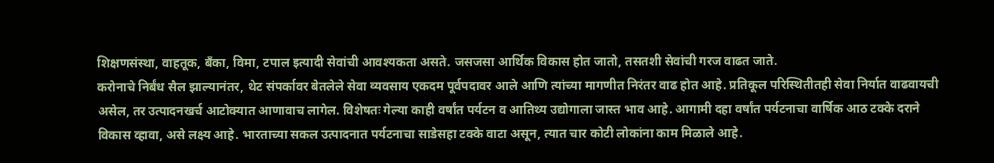शिक्षणसंस्था, वाहतूक, बॅंका, विमा, टपाल इत्यादी सेवांची आवश्यकता असते. जसजसा आर्थिक विकास होत जातो, तसतशी सेवांची गरज वाढत जाते.
करोनाचे निर्बंध सैल झाल्यानंतर, थेट संपर्कावर बेतलेले सेवा व्यवसाय एकदम पूर्वपदावर आले आणि त्यांच्या मागणीत निरंतर वाढ होत आहे. प्रतिकूल परिस्थितीतही सेवा निर्यात वाढवायची असेल, तर उत्पादनखर्च आटोक्यात आणावाच लागेल. विशेषतः गेल्या काही वर्षांत पर्यटन व आतिथ्य उद्योगाला जास्त भाव आहे. आगामी दहा वर्षांत पर्यटनाचा वार्षिक आठ टक्के दराने विकास व्हावा, असे लक्ष्य आहे. भारताच्या सकल उत्पादनात पर्यटनाचा साडेसहा टक्के वाटा असून, त्यात चार कोटी लोकांना काम मिळाले आहे.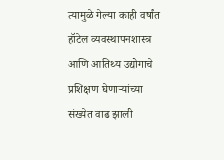त्यामुळे गेल्या काही वर्षांत हॉटेल व्यवस्थापनशास्त्र आणि आतिथ्य उद्योगाचे प्रशिक्षण घेणाऱ्यांच्या संख्येत वाढ झाली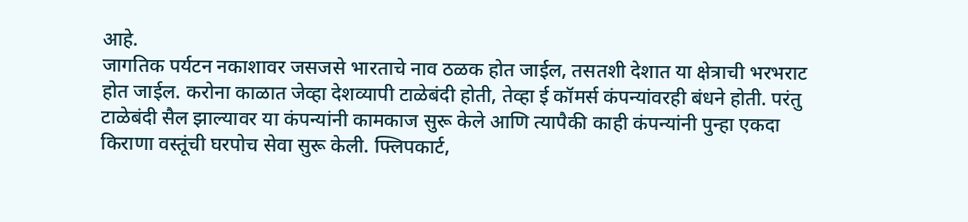आहे.
जागतिक पर्यटन नकाशावर जसजसे भारताचे नाव ठळक होत जाईल, तसतशी देशात या क्षेत्राची भरभराट होत जाईल. करोना काळात जेव्हा देशव्यापी टाळेबंदी होती, तेव्हा ई कॉमर्स कंपन्यांवरही बंधने होती. परंतु टाळेबंदी सैल झाल्यावर या कंपन्यांनी कामकाज सुरू केले आणि त्यापैकी काही कंपन्यांनी पुन्हा एकदा किराणा वस्तूंची घरपोच सेवा सुरू केली. फ्लिपकार्ट,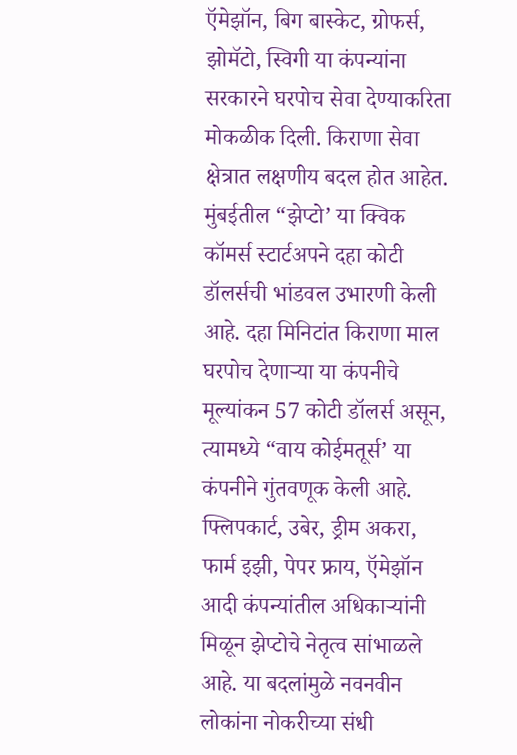ऍमेझॉन, बिग बास्केट, ग्रोफर्स, झोमॅटो, स्विगी या कंपन्यांना सरकारने घरपोच सेवा देण्याकरिता मोकळीक दिली. किराणा सेवा क्षेत्रात लक्षणीय बदल होत आहेत. मुंबईतील “झेप्टो’ या क्विक कॉमर्स स्टार्टअपने दहा कोटी डॉलर्सची भांडवल उभारणी केली आहे. दहा मिनिटांत किराणा माल घरपोच देणाऱ्या या कंपनीचे मूल्यांकन 57 कोटी डॉलर्स असून, त्यामध्ये “वाय कोईमतूर्स’ या कंपनीने गुंतवणूक केली आहे.
फ्लिपकार्ट, उबेर, ड्रीम अकरा, फार्म इझी, पेपर फ्राय, ऍमेझॉन आदी कंपन्यांतील अधिकाऱ्यांनी मिळून झेप्टोचे नेतृत्व सांभाळले आहे. या बदलांमुळे नवनवीन लोकांना नोकरीच्या संधी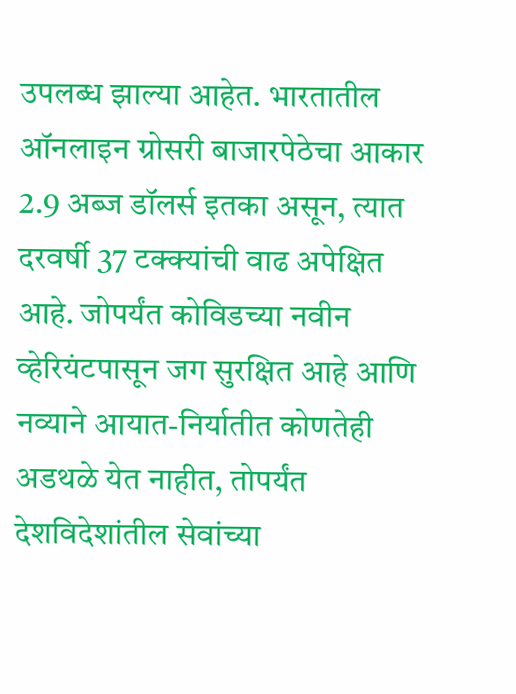उपलब्ध झाल्या आहेत. भारतातील ऑनलाइन ग्रोसरी बाजारपेठेचा आकार 2.9 अब्ज डॉलर्स इतका असून, त्यात दरवर्षी 37 टक्क्यांची वाढ अपेक्षित आहे. जोपर्यंत कोविडच्या नवीन व्हेरियंटपासून जग सुरक्षित आहे आणि नव्याने आयात-निर्यातीत कोणतेही अडथळे येत नाहीत, तोपर्यंत देशविदेशांतील सेवांच्या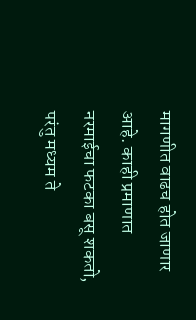मागणीत वाढच होत जाणार आहे. काही प्रमाणात नरमाईचा फटका बसू शकतो, परंतु मध्यम ते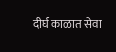दीर्घ काळात सेवा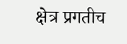क्षेत्र प्रगतीच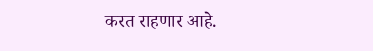करत राहणार आहे.